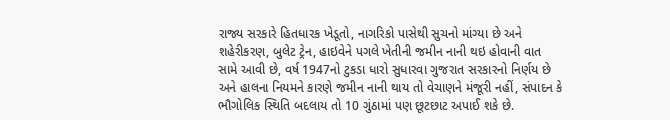રાજ્ય સરકારે હિતધારક ખેડૂતો, નાગરિકો પાસેથી સુચનો માંગ્યા છે અને શહેરીકરણ, બુલેટ ટ્રેન, હાઇવેને પગલે ખેતીની જમીન નાની થઇ હોવાની વાત સામે આવી છે, વર્ષ 1947નો ટુકડા ધારો સુધારવા ગુજરાત સરકારનો નિર્ણય છે અને હાલના નિયમને કારણે જમીન નાની થાય તો વેચાણને મંજૂરી નહીં, સંપાદન કે ભૌગોલિક સ્થિતિ બદલાય તો 10 ગુંઠામાં પણ છૂટછાટ અપાઈ શકે છે.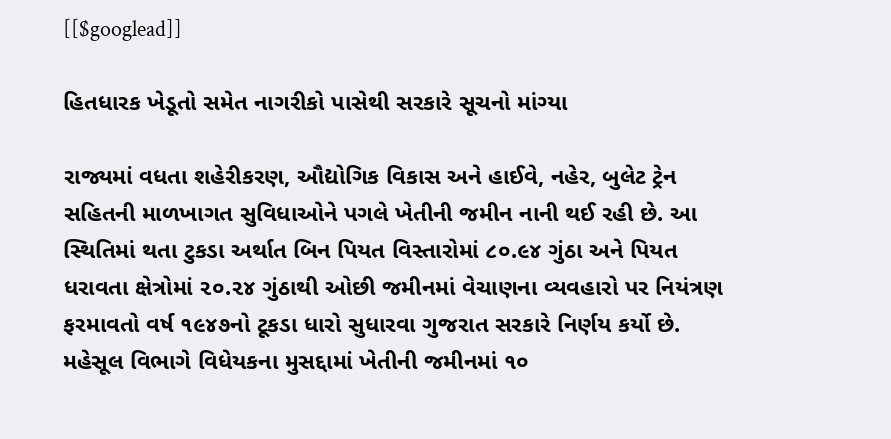[[$googlead]]

હિતધારક ખેડૂતો સમેત નાગરીકો પાસેથી સરકારે સૂચનો માંગ્યા

રાજ્યમાં વધતા શહેરીકરણ, ઔદ્યોગિક વિકાસ અને હાઈવે, નહેર, બુલેટ ટ્રેન સહિતની માળખાગત સુવિધાઓને પગલે ખેતીની જમીન નાની થઈ રહી છે. આ સ્થિતિમાં થતા ટુકડા અર્થાત બિન પિયત વિસ્તારોમાં ૮૦.૯૪ ગુંઠા અને પિયત ધરાવતા ક્ષેત્રોમાં ૨૦.૨૪ ગુંઠાથી ઓછી જમીનમાં વેચાણના વ્યવહારો પર નિયંત્રણ ફરમાવતો વર્ષ ૧૯૪૭નો ટૂકડા ધારો સુધારવા ગુજરાત સરકારે નિર્ણય કર્યો છે. મહેસૂલ વિભાગે વિધેયકના મુસદ્દામાં ખેતીની જમીનમાં ૧૦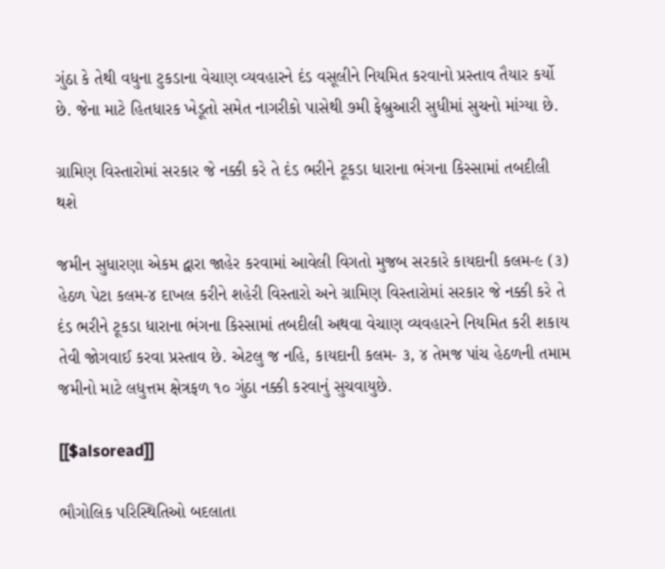ગુંઠા કે તેથી વધુના ટુકડાના વેચાણ વ્યવહારને દંડ વસૂલીને નિયમિત કરવાનો પ્રસ્તાવ તૈયાર કર્યો છે. જેના માટે હિતધારક ખેડૂતો સમેત નાગરીકો પાસેથી ૭મી ફેબ્રુઆરી સુધીમાં સુચનો માંગ્યા છે.

ગ્રામિણ વિસ્તારોમાં સરકાર જે નક્કી કરે તે દંડ ભરીને ટૂકડા ધારાના ભંગના કિસ્સામાં તબદીલી થશે

જમીન સુધારણા એકમ દ્વારા જાહેર કરવામાં આવેલી વિગતો મુજબ સરકારે કાયદાની કલમ-૯ (૩) હેઠળ પેટા કલમ-૪ દાખલ કરીને શહેરી વિસ્તારો અને ગ્રામિણ વિસ્તારોમાં સરકાર જે નક્કી કરે તે દંડ ભરીને ટૂકડા ધારાના ભંગના કિસ્સામાં તબદીલી અથવા વેચાણ વ્યવહારને નિયમિત કરી શકાય તેવી જોગવાઈ કરવા પ્રસ્તાવ છે. એટલુ જ નહિ, કાયદાની કલમ- ૩, ૪ તેમજ પાંચ હેઠળની તમામ જમીનો માટે લધુત્તમ ક્ષેત્રફળ ૧૦ ગુંઠા નક્કી કરવાનું સુચવાયુછે.

[[$alsoread]]

ભૌગોલિક પરિસ્થિતિઓ બદલાતા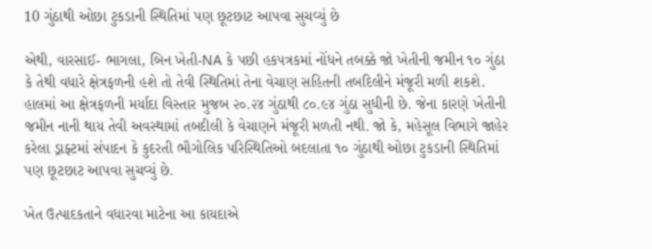10 ગુંઠાથી ઓછા ટુકડાની સ્થિતિમાં પણ છૂટછાટ આપવા સુચવ્યું છે

એથી, વારસાઈ- ભાગલા, બિન ખેતી-NA કે પછી હકપત્રકમાં નોંધને તબક્કે જો ખેતીની જમીન ૧૦ ગુંઠા કે તેથી વધારે ક્ષેત્રફળની હશે તો તેવી સ્થિતિમાં તેના વેચાણ સહિતની તબદિલીને મંજૂરી મળી શકશે. હાલમાં આ ક્ષેત્રફળની મર્યાદા વિસ્તાર મુજબ ૨૦.૨૪ ગુંઠાથી ૮૦.૯૪ ગુંઠા સુધીની છે. જેના કારણે ખેતીની જમીન નાની થાય તેવી અવસ્થામાં તબદીલી કે વેચાણને મંજૂરી મળતી નથી. જો કે, મહેસૂલ વિભાગે જાહેર કરેલા ડ્રાફ્ટમાં સંપાદન કે કુદરતી ભૌગોલિક પરિસ્થિતિઓ બદલાતા ૧૦ ગુંઠાથી ઓછા ટુકડાની સ્થિતિમાં પણ છૂટછાટ આપવા સુચવ્યું છે.

ખેત ઉત્પાદકતાને વધારવા માટેના આ કાયદાએ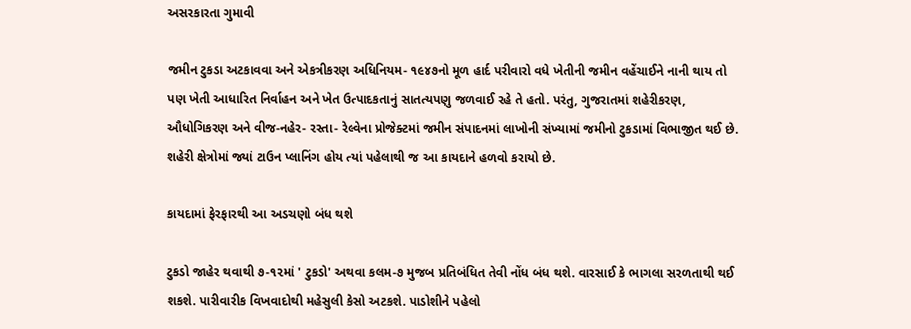અસરકારતા ગુમાવી

જમીન ટુકડા અટકાવવા અને એકત્રીકરણ અધિનિયમ- ૧૯૪૭નો મૂળ હાર્દ પરીવારો વધે ખેતીની જમીન વહેંચાઈને નાની થાય તો પણ ખેતી આધારિત નિર્વાહન અને ખેત ઉત્પાદકતાનું સાતત્યપણુ જળવાઈ રહે તે હતો. પરંતુ, ગુજરાતમાં શહેરીકરણ, ઔધોગિકરણ અને વીજ-નહેર- રસ્તા- રેલ્વેના પ્રોજેક્ટમાં જમીન સંપાદનમાં લાખોની સંખ્યામાં જમીનો ટુકડામાં વિભાજીત થઈ છે. શહેરી ક્ષેત્રોમાં જ્યાં ટાઉન પ્લાનિંગ હોય ત્યાં પહેલાથી જ આ કાયદાને હળવો કરાયો છે.

કાયદામાં ફેરફારથી આ અડચણો બંધ થશે

ટુકડો જાહેર થવાથી ૭-૧૨માં ' ટુકડો' અથવા કલમ-૭ મુજબ પ્રતિબંધિત તેવી નોંધ બંધ થશે. વારસાઈ કે ભાગલા સરળતાથી થઈ શકશે. પારીવારીક વિખવાદોથી મહેસુલી કેસો અટકશે. પાડોશીને પહેલો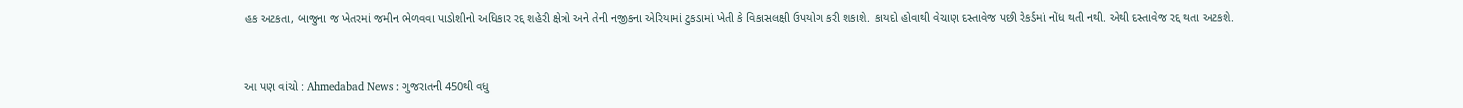હક અટકતા, બાજુના જ ખેતરમાં જમીન ભેળવવા પાડોશીનો અધિકાર રદ્દ શહેરી ક્ષેત્રો અને તેની નજીકના એરિયામાં ટુકડામાં ખેતી કે વિકાસલક્ષી ઉપયોગ કરી શકાશે. કાયદો હોવાથી વેચાણ દસ્તાવેજ પછી રેકર્ડમાં નોંધ થતી નથી. એથી દસ્તાવેજ રદ્દ થતા અટકશે.


આ પણ વાંચો : Ahmedabad News : ગુજરાતની 450થી વધુ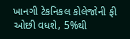ખાનગી ટેકનિકલ કોલેજોની ફી ઓછી વધશે, 5%થી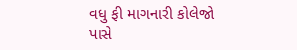વધુ ફી માગનારી કોલેજો પાસે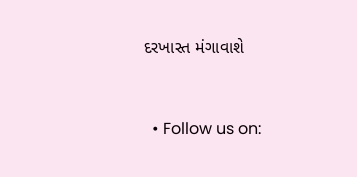દરખાસ્ત મંગાવાશે


  • Follow us on: